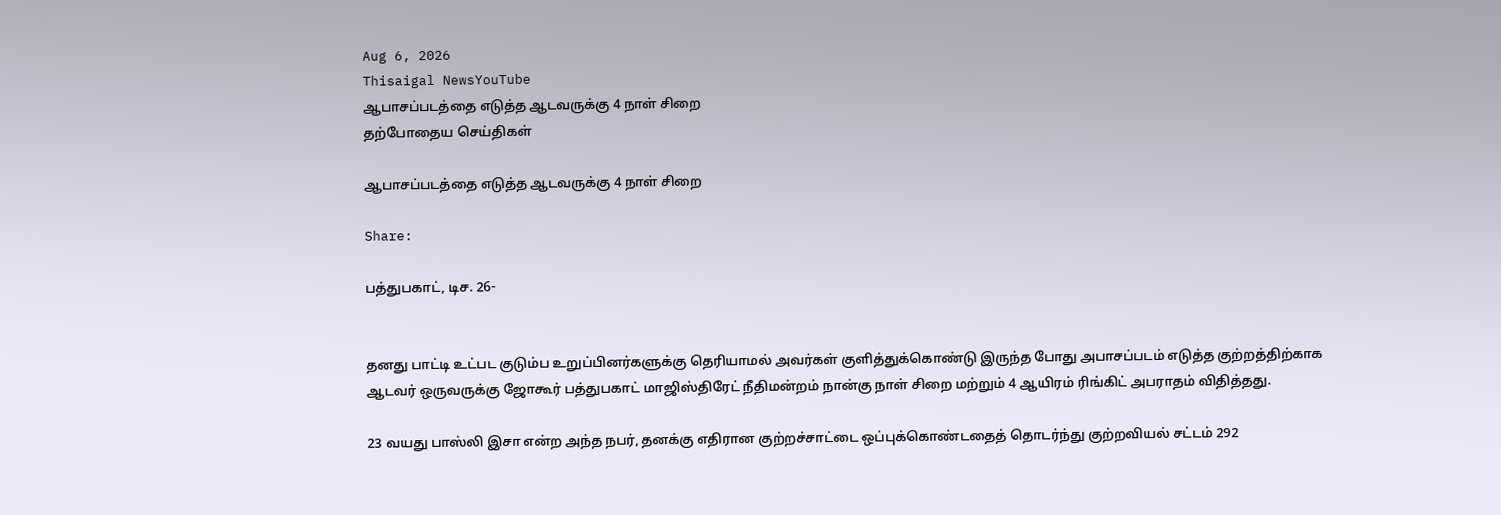Aug 6, 2026
Thisaigal NewsYouTube
ஆபாசப்படத்தை எடுத்த ஆடவருக்கு 4 நாள் சிறை
தற்போதைய செய்திகள்

ஆபாசப்படத்தை எடுத்த ஆடவருக்கு 4 நாள் சிறை

Share:

பத்துபகாட், டிச. 26-


தனது பாட்டி உட்பட குடும்ப உறுப்பினர்களுக்கு தெரியாமல் அவர்கள் குளித்துக்கொண்டு இருந்த போது அபாசப்படம் எடுத்த குற்றத்திற்காக ஆடவர் ஒருவருக்கு ஜோகூர் பத்துபகாட் மாஜிஸ்திரேட் நீதிமன்றம் நான்கு நாள் சிறை மற்றும் 4 ஆயிரம் ரிங்கிட் அபராதம் விதித்தது.

23 வயது பாஸ்லி இசா என்ற அந்த நபர், தனக்கு எதிரான குற்றச்சாட்டை ஒப்புக்கொண்டதைத் தொடர்ந்து குற்றவியல் சட்டம் 292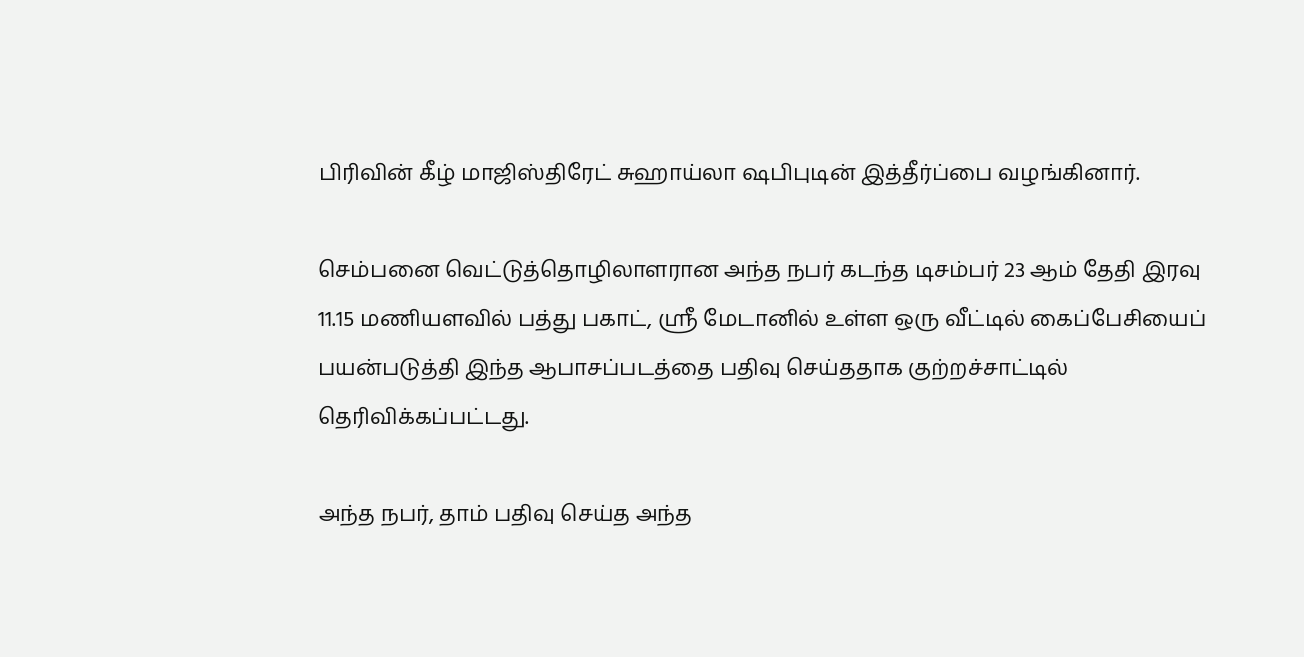பிரிவின் கீழ் மாஜிஸ்திரேட் சுஹாய்லா ஷபிபுடின் இத்தீர்ப்பை வழங்கினார்.

செம்பனை வெட்டுத்தொழிலாளரான அந்த நபர் கடந்த டிசம்பர் 23 ஆம் தேதி இரவு 11.15 மணியளவில் பத்து பகாட், ஸ்ரீ மேடானில் உள்ள ஒரு வீட்டில் கைப்பேசியைப் பயன்படுத்தி இந்த ஆபாசப்படத்தை பதிவு செய்ததாக குற்றச்சாட்டில் தெரிவிக்கப்பட்டது.

அந்த நபர், தாம் பதிவு செய்த அந்த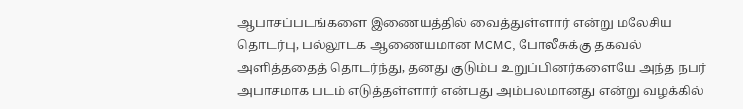ஆபாசப்படங்களை இணையத்தில் வைத்துள்ளார் என்று மலேசிய தொடர்பு, பல்லூடக ஆணையமான MCMC, போலீசுக்கு தகவல் அளித்ததைத் தொடர்ந்து, தனது குடும்ப உறுப்பினர்களையே அந்த நபர் அபாசமாக படம் எடுத்தள்ளார் என்பது அம்பலமானது என்று வழக்கில்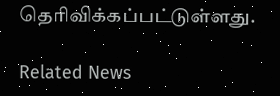தெரிவிக்கப்பட்டுள்ளது.

Related News